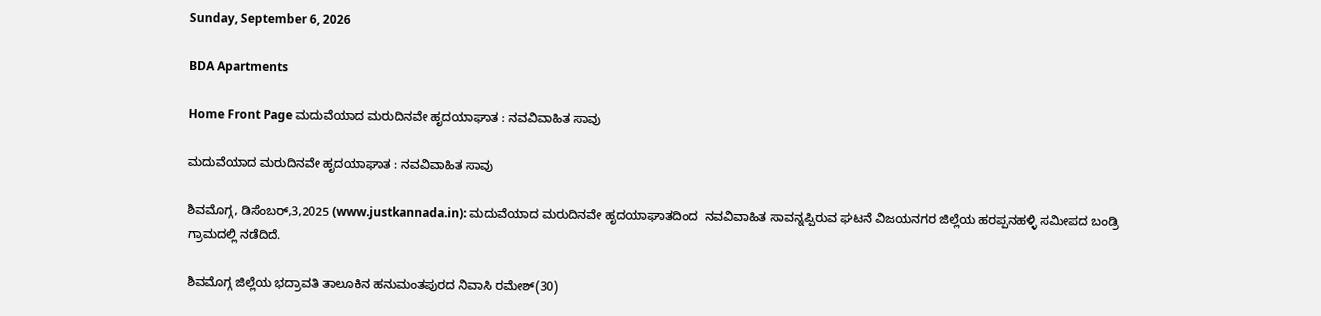Sunday, September 6, 2026

BDA Apartments

Home Front Page ಮದುವೆಯಾದ ಮರುದಿನವೇ ಹೃದಯಾಘಾತ : ನವವಿವಾಹಿತ ಸಾವು

ಮದುವೆಯಾದ ಮರುದಿನವೇ ಹೃದಯಾಘಾತ : ನವವಿವಾಹಿತ ಸಾವು

ಶಿವಮೊಗ್ಗ, ಡಿಸೆಂಬರ್,3,2025 (www.justkannada.in): ಮದುವೆಯಾದ ಮರುದಿನವೇ ಹೃದಯಾಘಾತದಿಂದ  ನವವಿವಾಹಿತ ಸಾವನ್ನಪ್ಪಿರುವ ಘಟನೆ ವಿಜಯನಗರ ಜಿಲ್ಲೆಯ ಹರಪ್ಪನಹಳ್ಳಿ ಸಮೀಪದ ಬಂಡ್ರಿ ಗ್ರಾಮದಲ್ಲಿ ನಡೆದಿದೆ.

ಶಿವಮೊಗ್ಗ ಜಿಲ್ಲೆಯ ಭದ್ರಾವತಿ ತಾಲೂಕಿನ ಹನುಮಂತಪುರದ ನಿವಾಸಿ ರಮೇಶ್(30)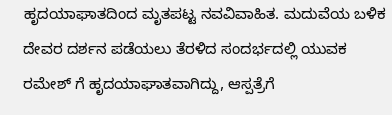ಹೃದಯಾಘಾತದಿಂದ ಮೃತಪಟ್ಟ ನವವಿವಾಹಿತ. ಮದುವೆಯ ಬಳಿಕ ದೇವರ ದರ್ಶನ ಪಡೆಯಲು ತೆರಳಿದ ಸಂದರ್ಭದಲ್ಲಿ ಯುವಕ ರಮೇಶ್ ಗೆ ಹೃದಯಾಘಾತವಾಗಿದ್ದು, ಆಸ್ಪತ್ರೆಗೆ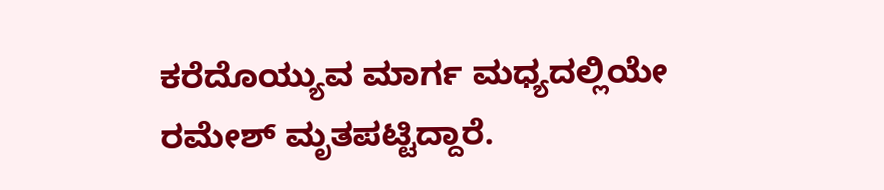ಕರೆದೊಯ್ಯುವ ಮಾರ್ಗ ಮಧ್ಯದಲ್ಲಿಯೇ ರಮೇಶ್ ಮೃತಪಟ್ಟಿದ್ದಾರೆ.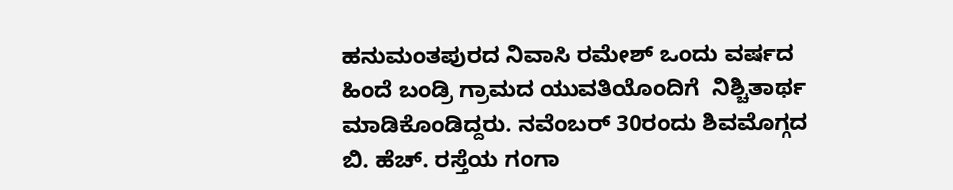ಹನುಮಂತಪುರದ ನಿವಾಸಿ ರಮೇಶ್ ಒಂದು ವರ್ಷದ ಹಿಂದೆ ಬಂಡ್ರಿ ಗ್ರಾಮದ ಯುವತಿಯೊಂದಿಗೆ  ನಿಶ್ಚಿತಾರ್ಥ ಮಾಡಿಕೊಂಡಿದ್ದರು. ನವೆಂಬರ್ 30ರಂದು ಶಿವಮೊಗ್ಗದ ಬಿ. ಹೆಚ್. ರಸ್ತೆಯ ಗಂಗಾ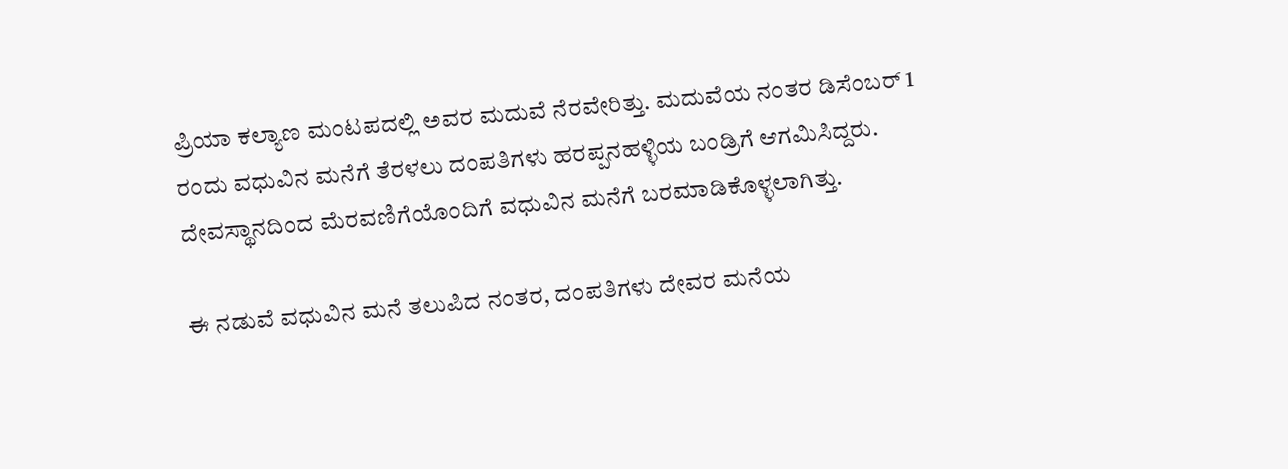ಪ್ರಿಯಾ ಕಲ್ಯಾಣ ಮಂಟಪದಲ್ಲಿ ಅವರ ಮದುವೆ ನೆರವೇರಿತ್ತು. ಮದುವೆಯ ನಂತರ ಡಿಸೆಂಬರ್ 1 ರಂದು ವಧುವಿನ ಮನೆಗೆ ತೆರಳಲು ದಂಪತಿಗಳು ಹರಪ್ಪನಹಳ್ಳಿಯ ಬಂಡ್ರಿಗೆ ಆಗಮಿಸಿದ್ದರು. ದೇವಸ್ಥಾನದಿಂದ ಮೆರವಣಿಗೆಯೊಂದಿಗೆ ವಧುವಿನ ಮನೆಗೆ ಬರಮಾಡಿಕೊಳ್ಳಲಾಗಿತ್ತು.

ಈ ನಡುವೆ ವಧುವಿನ ಮನೆ ತಲುಪಿದ ನಂತರ, ದಂಪತಿಗಳು ದೇವರ ಮನೆಯ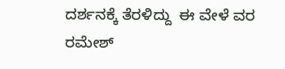ದರ್ಶನಕ್ಕೆ ತೆರಳಿದ್ದು  ಈ ವೇಳೆ ವರ ರಮೇಶ್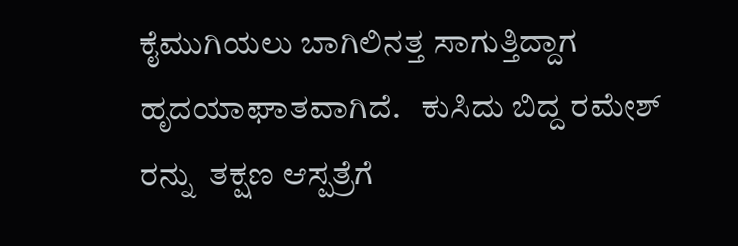ಕೈಮುಗಿಯಲು ಬಾಗಿಲಿನತ್ತ ಸಾಗುತ್ತಿದ್ದಾಗ ಹೃದಯಾಘಾತವಾಗಿದೆ.   ಕುಸಿದು ಬಿದ್ದ ರಮೇಶ್ ರನ್ನು  ತಕ್ಷಣ ಆಸ್ಪತ್ರೆಗೆ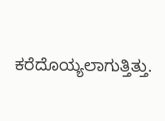ಕರೆದೊಯ್ಯಲಾಗುತ್ತಿತ್ತು.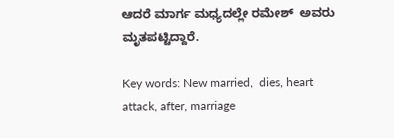ಆದರೆ ಮಾರ್ಗ ಮಧ್ಯದಲ್ಲೇ ರಮೇಶ್  ಅವರು ಮೃತಪಟ್ಟಿದ್ದಾರೆ.

Key words: New married,  dies, heart attack, after, marriage